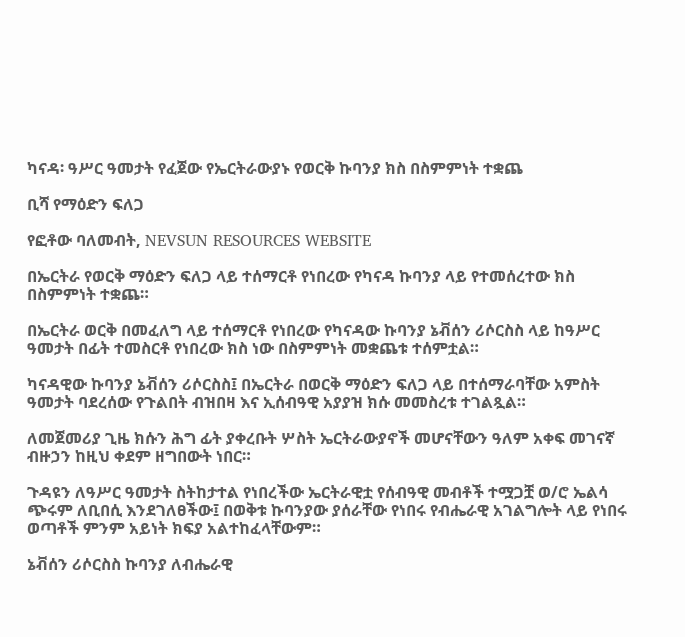ካናዳ፡ ዓሥር ዓመታት የፈጀው የኤርትራውያኑ የወርቅ ኩባንያ ክስ በስምምነት ተቋጨ

ቢሻ የማዕድን ፍለጋ

የፎቶው ባለመብት, NEVSUN RESOURCES WEBSITE

በኤርትራ የወርቅ ማዕድን ፍለጋ ላይ ተሰማርቶ የነበረው የካናዳ ኩባንያ ላይ የተመሰረተው ክስ በስምምነት ተቋጨ።

በኤርትራ ወርቅ በመፈለግ ላይ ተሰማርቶ የነበረው የካናዳው ኩባንያ ኔቭሰን ሪሶርስስ ላይ ከዓሥር ዓመታት በፊት ተመስርቶ የነበረው ክስ ነው በስምምነት መቋጨቱ ተሰምቷል።

ካናዳዊው ኩባንያ ኔቭሰን ሪሶርስስ፤ በኤርትራ በወርቅ ማዕድን ፍለጋ ላይ በተሰማራባቸው አምስት ዓመታት ባደረሰው የጉልበት ብዝበዛ እና ኢሰብዓዊ አያያዝ ክሱ መመስረቱ ተገልጿል።

ለመጀመሪያ ጊዜ ክሱን ሕግ ፊት ያቀረቡት ሦስት ኤርትራውያኖች መሆናቸውን ዓለም አቀፍ መገናኛ ብዙኃን ከዚህ ቀደም ዘግበውት ነበር።

ጉዳዩን ለዓሥር ዓመታት ስትከታተል የነበረችው ኤርትራዊቷ የሰብዓዊ መብቶች ተሟጋቿ ወ/ሮ ኤልሳ ጭሩም ለቢበሲ እንደገለፀችው፤ በወቅቱ ኩባንያው ያሰራቸው የነበሩ የብሔራዊ አገልግሎት ላይ የነበሩ ወጣቶች ምንም አይነት ክፍያ አልተከፈላቸውም።

ኔቭሰን ሪሶርስስ ኩባንያ ለብሔራዊ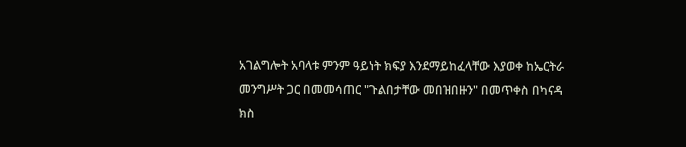አገልግሎት አባላቱ ምንም ዓይነት ክፍያ እንደማይከፈላቸው እያወቀ ከኤርትራ መንግሥት ጋር በመመሳጠር "ጉልበታቸው መበዝበዙን" በመጥቀስ በካናዳ ክስ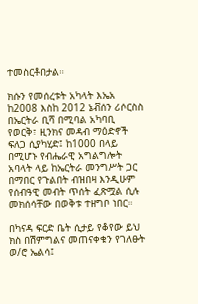ተመስርቶበታል።

ክሱን የመሰረቱት አካላት እኤአ ከ2008 እስከ 2012 ኔቭሰን ሪሶርስስ በኤርትራ ቢሻ በሚባል አካባቢ የወርቅ፣ ዚንክና መዳብ ማዕድኖች ፍለጋ ሲያካሂድ፤ ከ1000 በላይ በሚሆኑ የብሔራዊ አግልግሎት አባላት ላይ ከኤርትራ መንግሥት ጋር በማበር የጉልበት ብዝበዛ እንዲሁም የሰብዓዊ መብት ጥሰት ፈጽሟል ሲሉ መክሰሳቸው በወቅቱ ተዘግቦ ነበር።

በካናዳ ፍርድ ቤት ሲታይ የቆየው ይህ ክስ በሽምግልና መጠናቀቁን የገለፁት ወ/ሮ ኤልሳ፤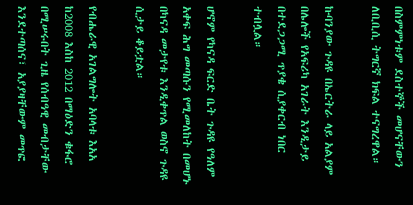በስምምነቱም ደስተኞች መሆናቸውን ለቢቢሲ ትግርኛ ክፍል ተናግረዋል።

ኩባንያው ጉዳዩ በኤርትራ ላይ አልያም በሌሎች የአፍሪካ አገራት እንዲታይ በተደጋጋሚ ጥያቄ ሲያቀርብ ነበር ተብሏል።

ሆኖም የካናዳ ፍርድ ቤት ጉዳዩ የዓለም አቀፍ ሕግ መጣሱን የሚመለከት በመሆኑ በካናዳ መታየቱ እንዲቀጥል ወስኖ ጉዳዩ ሲታይ ቆይቷል።

የብሔራዊ አገልግሎት አባላቱ እአአ ከ2008 እስከ 2012 በማዕድን ቁፋሮ በሚሠሩበት ጊዜ የሰብዓዊ መብታቸው እንደተጣሰና፣ አያያዛቸውም መጥፎ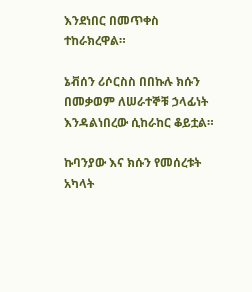እንደነበር በመጥቀስ ተከራክረዋል።

ኔቭሰን ሪሶርስስ በበኩሉ ክሱን በመቃወም ለሠራተኞቹ ኃላፊነት እንዳልነበረው ሲከራከር ቆይቷል።

ኩባንያው እና ክሱን የመሰረቱት አካላት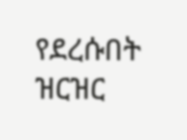የደረሱበት ዝርዝር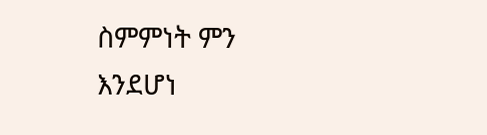ስምምነት ምን እንደሆነ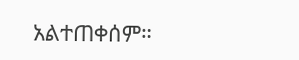አልተጠቀሰም።